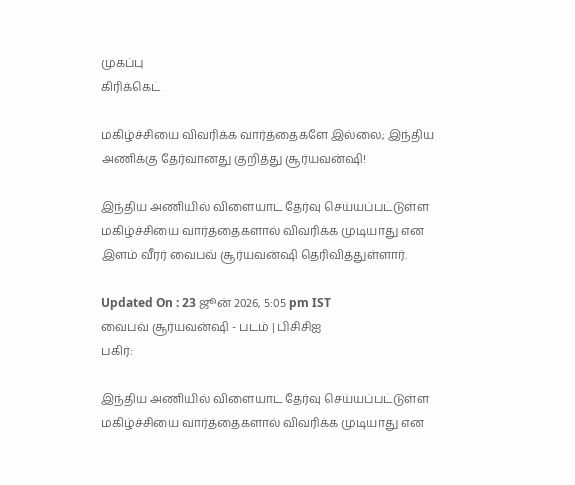முகப்பு
கிரிக்கெட்

மகிழ்ச்சியை விவரிக்க வார்த்தைகளே இல்லை; இந்திய அணிக்கு தேர்வானது குறித்து சூர்யவன்ஷி!

இந்திய அணியில் விளையாட தேர்வு செய்யப்பட்டுள்ள மகிழ்ச்சியை வார்த்தைகளால் விவரிக்க முடியாது என இளம் வீரர் வைபவ் சூர்யவன்ஷி தெரிவித்துள்ளார்.

Updated On : 23 ஜூன் 2026, 5:05 pm IST
வைபவ் சூர்யவன்ஷி - படம் | பிசிசிஐ
பகிர்:

இந்திய அணியில் விளையாட தேர்வு செய்யப்பட்டுள்ள மகிழ்ச்சியை வார்த்தைகளால் விவரிக்க முடியாது என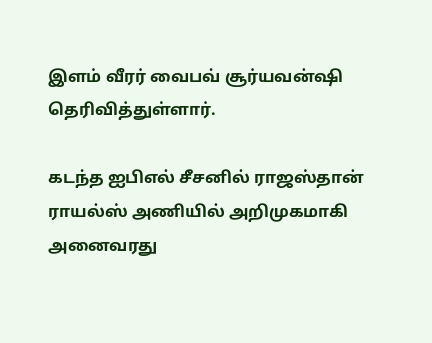இளம் வீரர் வைபவ் சூர்யவன்ஷி தெரிவித்துள்ளார்.

கடந்த ஐபிஎல் சீசனில் ராஜஸ்தான் ராயல்ஸ் அணியில் அறிமுகமாகி அனைவரது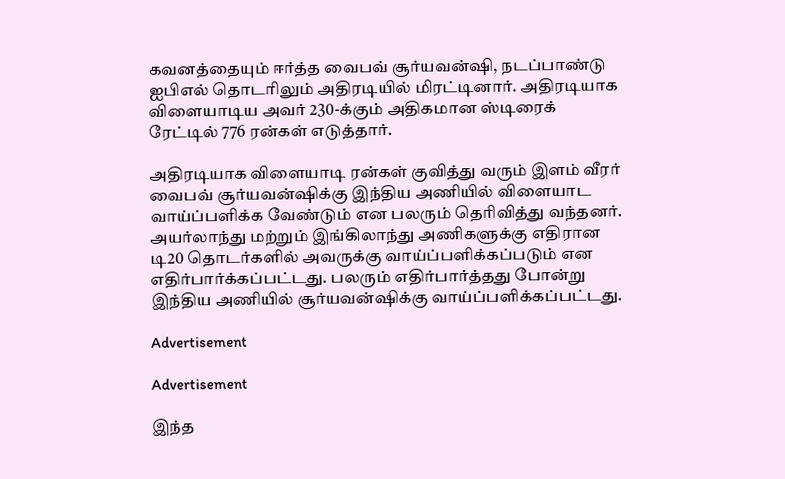கவனத்தையும் ஈர்த்த வைபவ் சூர்யவன்ஷி, நடப்பாண்டு ஐபிஎல் தொடரிலும் அதிரடியில் மிரட்டினார். அதிரடியாக விளையாடிய அவர் 230-க்கும் அதிகமான ஸ்டிரைக் ரேட்டில் 776 ரன்கள் எடுத்தார்.

அதிரடியாக விளையாடி ரன்கள் குவித்து வரும் இளம் வீரர் வைபவ் சூர்யவன்ஷிக்கு இந்திய அணியில் விளையாட வாய்ப்பளிக்க வேண்டும் என பலரும் தெரிவித்து வந்தனர். அயர்லாந்து மற்றும் இங்கிலாந்து அணிகளுக்கு எதிரான டி20 தொடர்களில் அவருக்கு வாய்ப்பளிக்கப்படும் என எதிர்பார்க்கப்பட்டது. பலரும் எதிர்பார்த்தது போன்று இந்திய அணியில் சூர்யவன்ஷிக்கு வாய்ப்பளிக்கப்பட்டது.

Advertisement

Advertisement

இந்த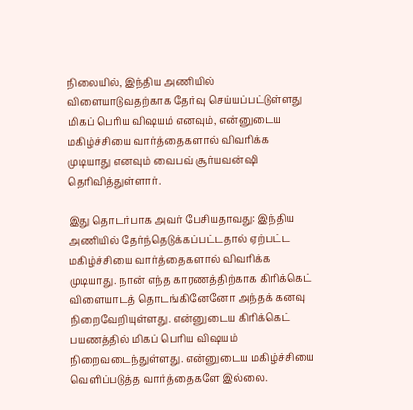நிலையில், இந்திய அணியில் விளையாடுவதற்காக தேர்வு செய்யப்பட்டுள்ளது மிகப் பெரிய விஷயம் எனவும், என்னுடைய மகிழ்ச்சியை வார்த்தைகளால் விவரிக்க முடியாது எனவும் வைபவ் சூர்யவன்ஷி தெரிவித்துள்ளார்.

இது தொடர்பாக அவர் பேசியதாவது: இந்திய அணியில் தேர்ந்தெடுக்கப்பட்டதால் ஏற்பட்ட மகிழ்ச்சியை வார்த்தைகளால் விவரிக்க முடியாது. நான் எந்த காரணத்திற்காக கிரிக்கெட் விளையாடத் தொடங்கினேனோ அந்தக் கனவு நிறைவேறியுள்ளது. என்னுடைய கிரிக்கெட் பயணத்தில் மிகப் பெரிய விஷயம் நிறைவடைந்துள்ளது. என்னுடைய மகிழ்ச்சியை வெளிப்படுத்த வார்த்தைகளே இல்லை.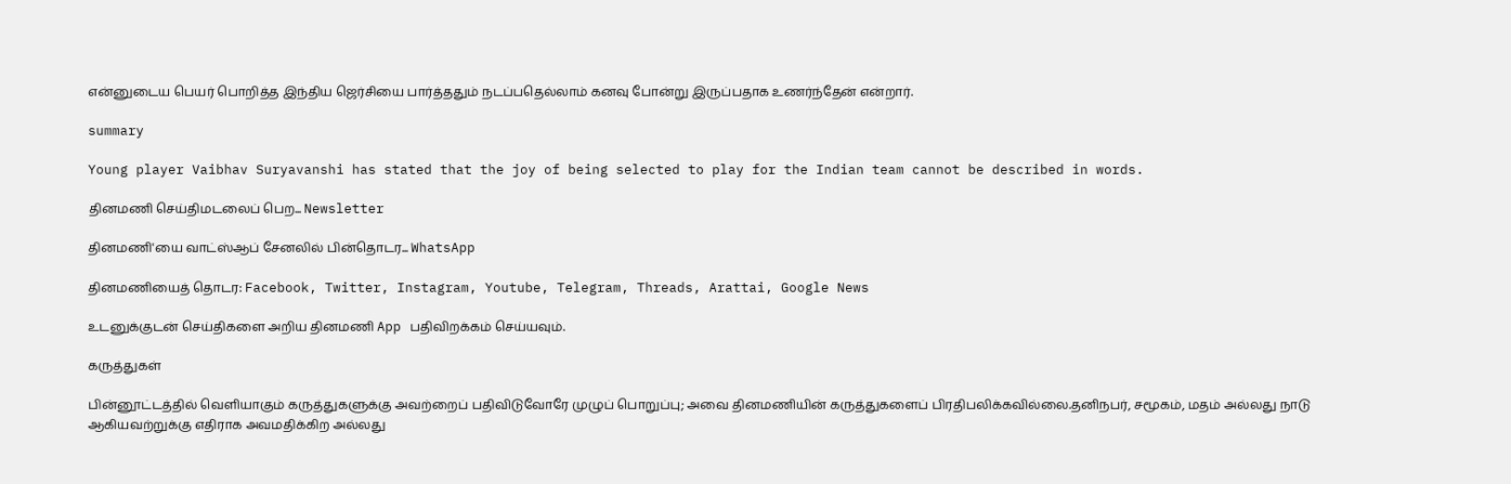என்னுடைய பெயர் பொறித்த இந்திய ஜெர்சியை பார்த்ததும் நடப்பதெல்லாம் கனவு போன்று இருப்பதாக உணர்ந்தேன் என்றார்.

summary

Young player Vaibhav Suryavanshi has stated that the joy of being selected to play for the Indian team cannot be described in words.

தினமணி செய்திமடலைப் பெற... Newsletter

தினமணி'யை வாட்ஸ்ஆப் சேனலில் பின்தொடர... WhatsApp

தினமணியைத் தொடர: Facebook, Twitter, Instagram, Youtube, Telegram, Threads, Arattai, Google News

உடனுக்குடன் செய்திகளை அறிய தினமணி App பதிவிறக்கம் செய்யவும்.

கருத்துகள்

பின்னூட்டத்தில் வெளியாகும் கருத்துகளுக்கு அவற்றைப் பதிவிடுவோரே முழுப் பொறுப்பு; அவை தினமணியின் கருத்துகளைப் பிரதிபலிக்கவில்லை.தனிநபர், சமூகம், மதம் அல்லது நாடு ஆகியவற்றுக்கு எதிராக அவமதிக்கிற அல்லது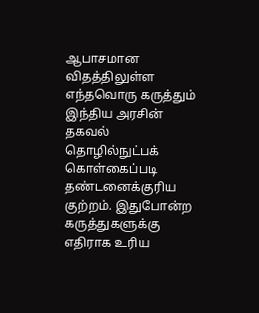ஆபாசமான விதத்திலுள்ள எந்தவொரு கருத்தும் இந்திய அரசின் தகவல் தொழில்நுட்பக் கொள்கைப்படி தண்டனைக்குரிய குற்றம். இதுபோன்ற கருத்துகளுக்கு எதிராக உரிய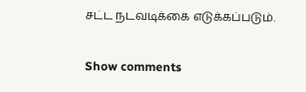சட்ட நடவடிக்கை எடுக்கப்படும்.

Show comments